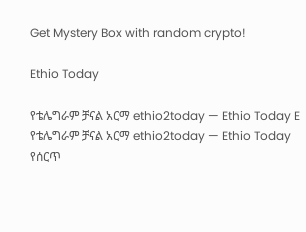Get Mystery Box with random crypto!

Ethio Today

የቴሌግራም ቻናል አርማ ethio2today — Ethio Today E
የቴሌግራም ቻናል አርማ ethio2today — Ethio Today
የሰርጥ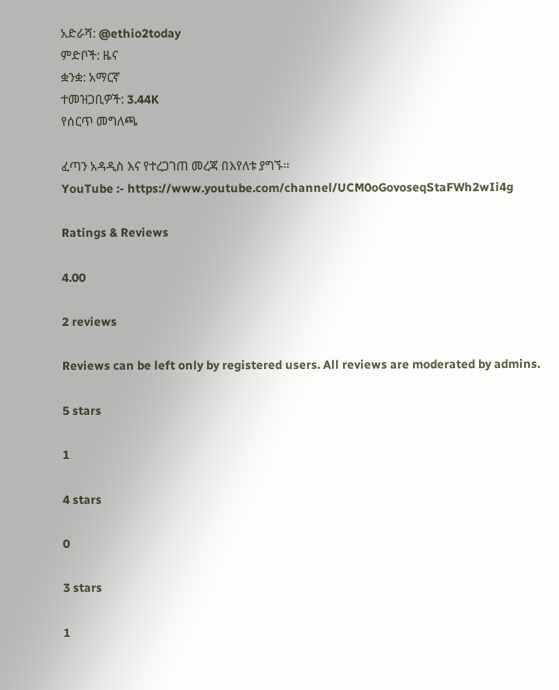አድራሻ: @ethio2today
ምድቦች: ዜና
ቋንቋ: አማርኛ
ተመዝጋቢዎች: 3.44K
የሰርጥ መግለጫ

ፈጣን አዳዲስ እና የተረጋገጠ መረጃ በእየለቱ ያግኙ።
YouTube :- https://www.youtube.com/channel/UCM0oGovoseqStaFWh2wIi4g

Ratings & Reviews

4.00

2 reviews

Reviews can be left only by registered users. All reviews are moderated by admins.

5 stars

1

4 stars

0

3 stars

1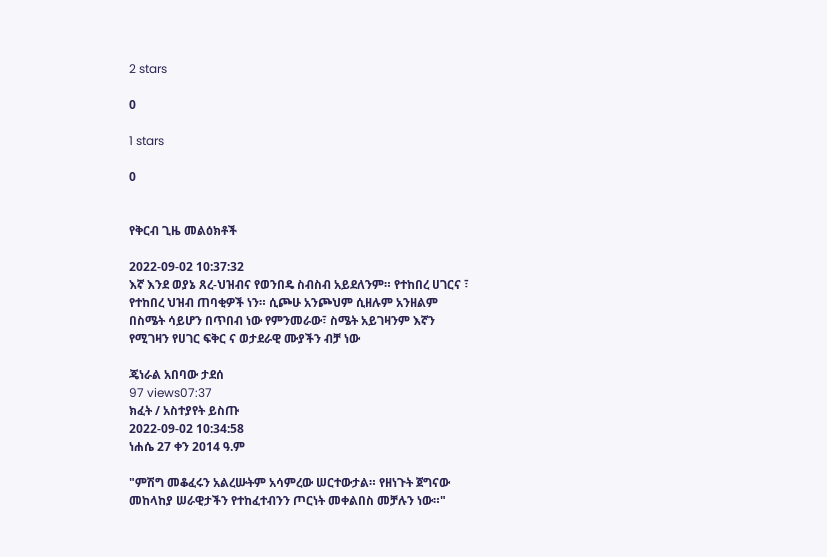2 stars

0

1 stars

0


የቅርብ ጊዜ መልዕክቶች

2022-09-02 10:37:32
እኛ እንደ ወያኔ ጸረ-ህዝብና የወንበዴ ስብስብ አይደለንም። የተከበረ ሀገርና ፣ የተከበረ ህዝብ ጠባቂዎች ነን። ሲጮሁ አንጮህም ሲዘሉም አንዘልም በስሜት ሳይሆን በጥበብ ነው የምንመራው፣ ስሜት አይገዛንም እኛን የሚገዛን የሀገር ፍቅር ና ወታደራዊ ሙያችን ብቻ ነው

ጄነራል አበባው ታደሰ
97 views07:37
ክፈት / አስተያየት ይስጡ
2022-09-02 10:34:58
ነሐሴ 27 ቀን 2014 ዓ.ም

"ምሽግ መቆፈሩን አልረሡትም አሳምረው ሠርተውታል። የዘነጉት ጀግናው መከላከያ ሠራዊታችን የተከፈተብንን ጦርነት መቀልበስ መቻሉን ነው።"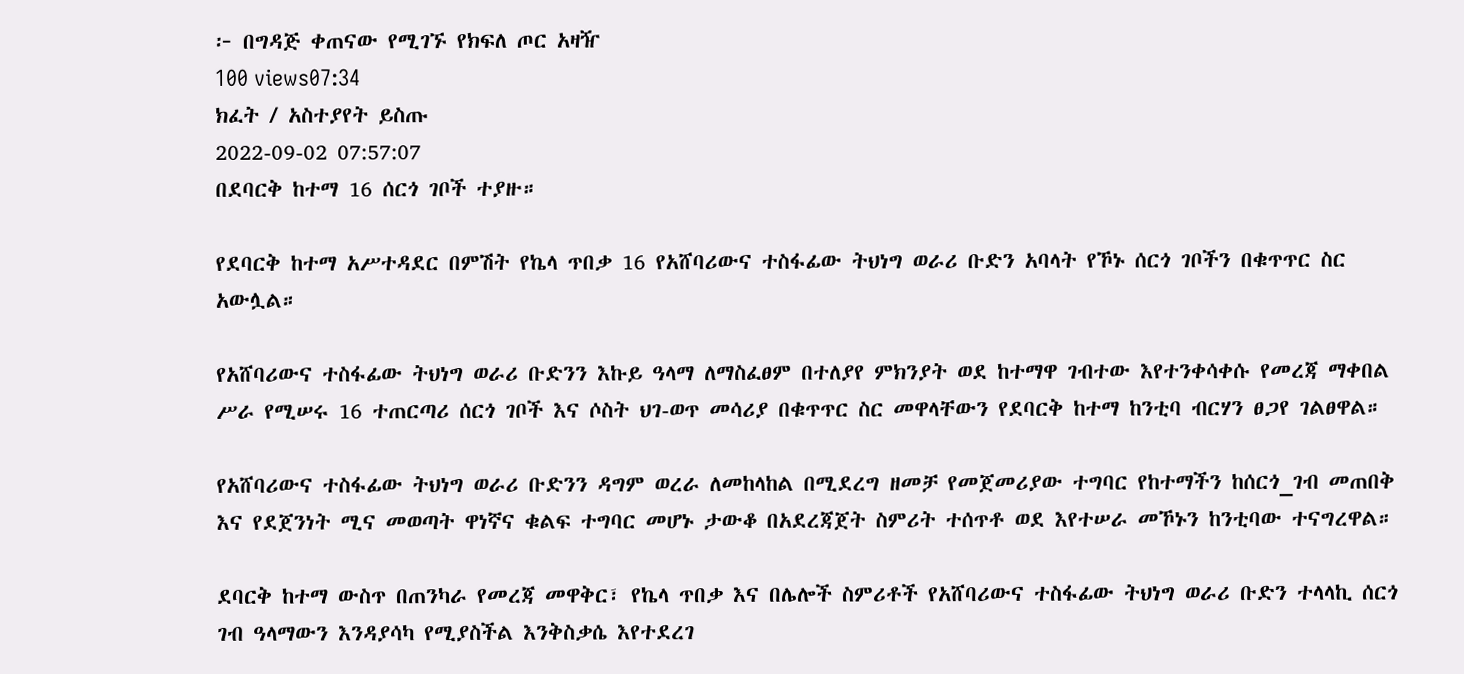፦ በግዳጅ ቀጠናው የሚገኙ የክፍለ ጦር አዛዥ
100 views07:34
ክፈት / አስተያየት ይስጡ
2022-09-02 07:57:07
በደባርቅ ከተማ 16 ሰርጎ ገቦች ተያዙ።

የደባርቅ ከተማ አሥተዳደር በምሽት የኬላ ጥበቃ 16 የአሸባሪውና ተስፋፊው ትህነግ ወራሪ ቡድን አባላት የኾኑ ሰርጎ ገቦችን በቁጥጥር ስር አውሏል።

የአሸባሪውና ተስፋፊው ትህነግ ወራሪ ቡድንን እኩይ ዓላማ ለማስፈፀም በተለያየ ምክንያት ወደ ከተማዋ ገብተው እየተንቀሳቀሱ የመረጃ ማቀበል ሥራ የሚሠሩ 16 ተጠርጣሪ ሰርጎ ገቦች እና ሶስት ህገ-ወጥ መሳሪያ በቁጥጥር ስር መዋላቸውን የደባርቅ ከተማ ከንቲባ ብርሃን ፀጋየ ገልፀዋል።

የአሸባሪውና ተስፋፊው ትህነግ ወራሪ ቡድንን ዳግም ወረራ ለመከላከል በሚደረግ ዘመቻ የመጀመሪያው ተግባር የከተማችን ከሰርጎ_ገብ መጠበቅ እና የደጀንነት ሚና መወጣት ዋነኛና ቁልፍ ተግባር መሆኑ ታውቆ በአደረጃጀት ስምሪት ተሰጥቶ ወደ እየተሠራ መኾኑን ከንቲባው ተናግረዋል።

ደባርቅ ከተማ ውስጥ በጠንካራ የመረጃ መዋቅር፣ የኬላ ጥበቃ እና በሌሎች ስምሪቶች የአሸባሪውና ተስፋፊው ትህነግ ወራሪ ቡድን ተላላኪ ሰርጎ ገብ ዓላማውን እንዳያሳካ የሚያስችል እንቅስቃሴ እየተደረገ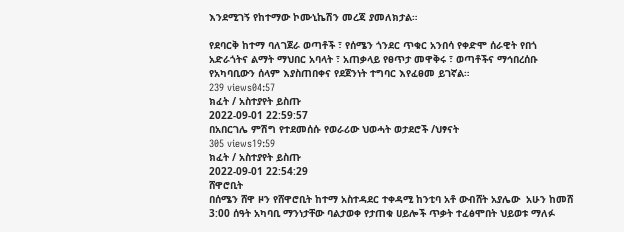እንደሚገኝ የከተማው ኮሙኒኬሽን መረጃ ያመለክታል።

የደባርቅ ከተማ ባለገጀራ ወጣቶች ፣ የሰሜን ጎንደር ጥቁር አንበሳ የቀድሞ ሰራዊት የበጎ አድራጎትና ልማት ማህበር አባላት ፣ አጠቃላይ የፀጥታ መዋቅሩ ፣ ወጣቶችና ማኅበረሰቡ የአካባቢውን ሰላም እያስጠበቀና የደጀንነት ተግባር እየፈፀመ ይገኛል።
239 views04:57
ክፈት / አስተያየት ይስጡ
2022-09-01 22:59:57
በአበርገሌ ምሽግ የተደመሰሱ የወራሪው ህወሓት ወታደሮች /ህፃናት
305 views19:59
ክፈት / አስተያየት ይስጡ
2022-09-01 22:54:29
ሸዋሮቢት
በሰሜን ሸዋ ዞን የሸዋሮቢት ከተማ አስተዳደር ተቀዳሚ ከንቲባ አቶ ውብሸት አያሌው  አሁን ከመሸ 3:00 ሰዓት አካባቢ ማንነታቸው ባልታወቀ የታጠቁ ሀይሎች ጥቃት ተፈፅሞበት ህይወቱ ማለፉ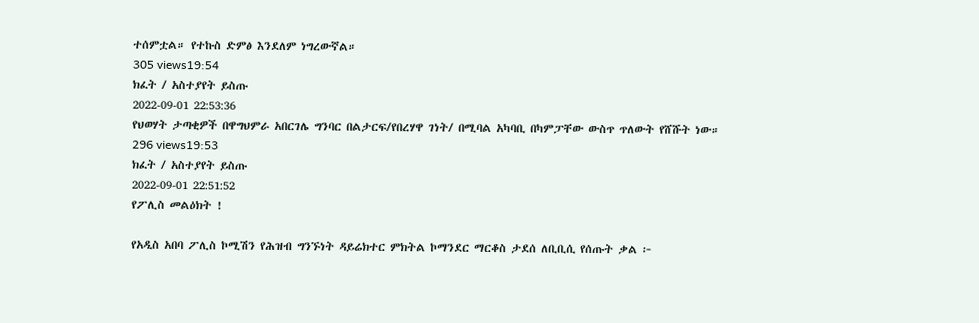ተሰምቷል። የተኩስ ድምፅ እንደለም ነግረውኛል።
305 views19:54
ክፈት / አስተያየት ይስጡ
2022-09-01 22:53:36
የህወሃት ታጣቂዎች በዋግህምራ አበርገሌ ግንባር በልታርፍ/የበረሃዋ ገነት/ በሚባል አካባቢ በካምፓቸው ውስጥ ጥለውት የሸሹት ነው።
296 views19:53
ክፈት / አስተያየት ይስጡ
2022-09-01 22:51:52
የፖሊስ መልዕክት !

የአዲስ አበባ ፖሊስ ኮሚሽን የሕዝብ ግንኙነት ዳይሬክተር ምክትል ኮማንደር ማርቆስ ታደሰ ለቢቢሲ የሰጡት ቃል ፦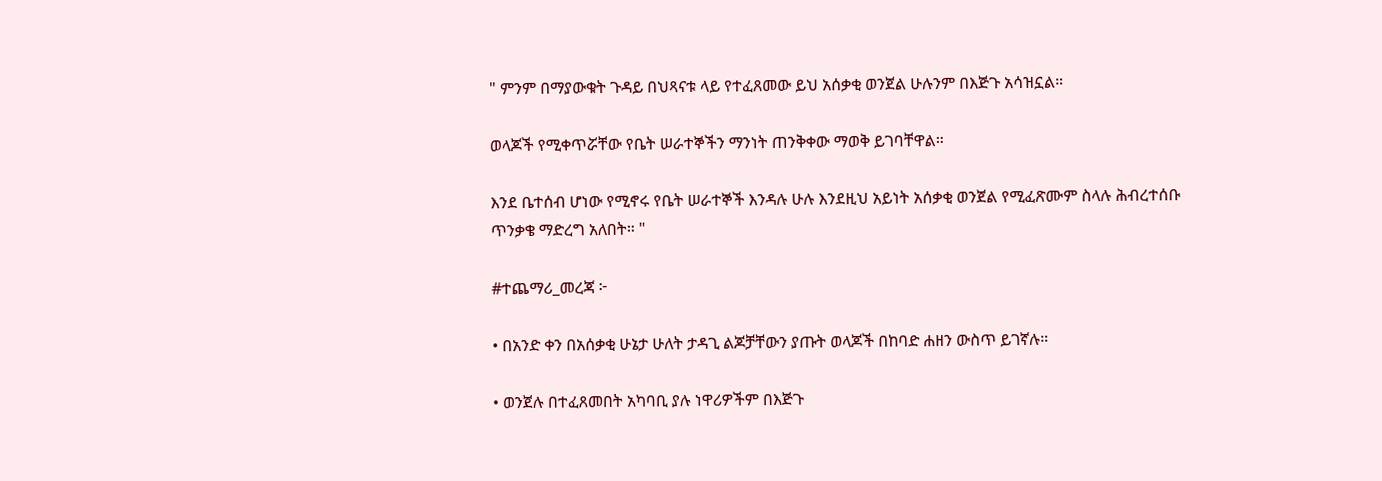" ምንም በማያውቁት ጉዳይ በህጻናቱ ላይ የተፈጸመው ይህ አሰቃቂ ወንጀል ሁሉንም በእጅጉ አሳዝኗል።

ወላጆች የሚቀጥሯቸው የቤት ሠራተኞችን ማንነት ጠንቅቀው ማወቅ ይገባቸዋል።

እንደ ቤተሰብ ሆነው የሚኖሩ የቤት ሠራተኞች እንዳሉ ሁሉ እንደዚህ አይነት አሰቃቂ ወንጀል የሚፈጽሙም ስላሉ ሕብረተሰቡ ጥንቃቄ ማድረግ አለበት። "

#ተጨማሪ_መረጃ ፦

• በአንድ ቀን በአሰቃቂ ሁኔታ ሁለት ታዳጊ ልጆቻቸውን ያጡት ወላጆች በከባድ ሐዘን ውስጥ ይገኛሉ።

• ወንጀሉ በተፈጸመበት አካባቢ ያሉ ነዋሪዎችም በእጅጉ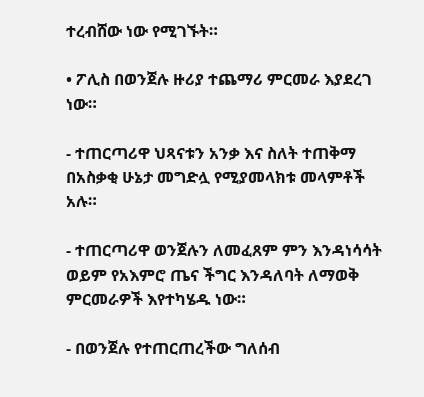ተረብሸው ነው የሚገኙት።

• ፖሊስ በወንጀሉ ዙሪያ ተጨማሪ ምርመራ እያደረገ ነው።

- ተጠርጣሪዋ ህጻናቱን አንቃ እና ስለት ተጠቅማ በአስቃቂ ሁኔታ መግድሏ የሚያመላክቱ መላምቶች አሉ።

- ተጠርጣሪዋ ወንጀሉን ለመፈጸም ምን እንዳነሳሳት ወይም የአእምሮ ጤና ችግር እንዳለባት ለማወቅ ምርመራዎች እየተካሄዱ ነው።

- በወንጀሉ የተጠርጠረችው ግለሰብ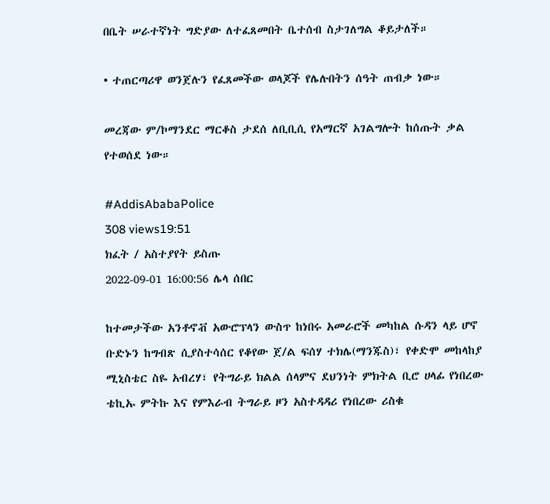በቤት ሠራተኛነት ግድያው ለተፈጸመበት ቤተሰብ ስታገለግል ቆይታለች።

• ተጠርጣሪዋ ወንጀሉን የፈጸመችው ወላጆች የሌሉበትን ሰዓት ጠብቃ ነው።

መረጃው ም/ኮማንደር ማርቆስ ታደሰ ለቢቢሲ የአማርኛ አገልግሎት ከሰጡት ቃል የተወሰደ ነው።

#AddisAbabaPolice
308 views19:51
ክፈት / አስተያየት ይስጡ
2022-09-01 16:00:56 ሌላ ሰበር

ከተመታችው አንቶኖቭ አውሮፕላን ውስጥ ከነበሩ አመራሮች መካከል ሱዳን ላይ ሆኖ ቡድኑን ከግብጽ ሲያስተሳሰር የቆየው ጀ/ል ፍሰሃ ተክሌ(ማንጁስ)፣ የቀድሞ መከላከያ ሚኒስቴር ስዬ አብረሃ፣ የትግራይ ክልል ሰላምና ደህንነት ምክትል ቢሮ ሀላፊ የነበረው ቴኪኡ ምትኩ እና የምእራብ ትግራይ ዞን አስተዳዳሪ የነበረው ሪስቁ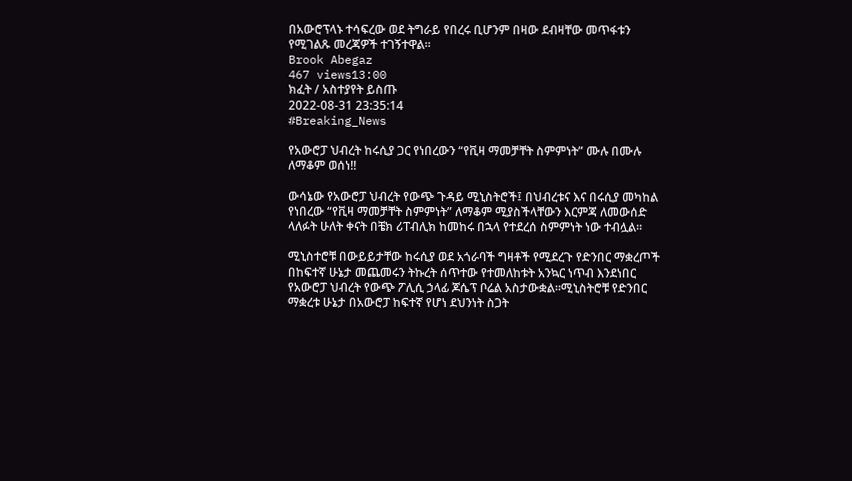በአውሮፕላኑ ተሳፍረው ወደ ትግራይ የበረሩ ቢሆንም በዛው ደብዛቸው መጥፋቱን የሚገልጹ መረጃዎች ተገኝተዋል።
Brook Abegaz
467 views13:00
ክፈት / አስተያየት ይስጡ
2022-08-31 23:35:14
#Breaking_News

የአውሮፓ ህብረት ከሩሲያ ጋር የነበረውን “የቪዛ ማመቻቸት ስምምነት” ሙሉ በሙሉ ለማቆም ወሰነ!!

ውሳኔው የአውሮፓ ህብረት የውጭ ጉዳይ ሚኒስትሮች፤ በህብረቱና እና በሩሲያ መካከል የነበረው “የቪዛ ማመቻቸት ስምምነት” ለማቆም ሚያስችላቸውን እርምጃ ለመውሰድ ላለፉት ሁለት ቀናት በቼክ ሪፐብሊክ ከመከሩ በኋላ የተደረሰ ስምምነት ነው ተብሏል፡፡

ሚኒስተሮቹ በውይይታቸው ከሩሲያ ወደ አጎራባች ግዛቶች የሚደረጉ የድንበር ማቋረጦች በከፍተኛ ሁኔታ መጨመሩን ትኩረት ሰጥተው የተመለከቱት አንኳር ነጥብ እንደነበር የአውሮፓ ህብረት የውጭ ፖሊሲ ኃላፊ ጆሴፕ ቦሬል አስታውቋል፡፡ሚኒስትሮቹ የድንበር ማቋረቱ ሁኔታ በአውሮፓ ከፍተኛ የሆነ ደህንነት ስጋት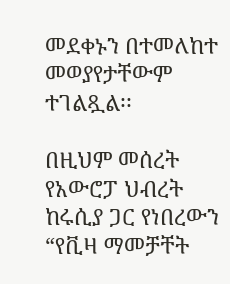መደቀኑን በተመለከተ መወያየታቸውም ተገልጿል፡፡

በዚህም መሰረት የአውሮፓ ህብረት ከሩሲያ ጋር የነበረውን “የቪዛ ማመቻቸት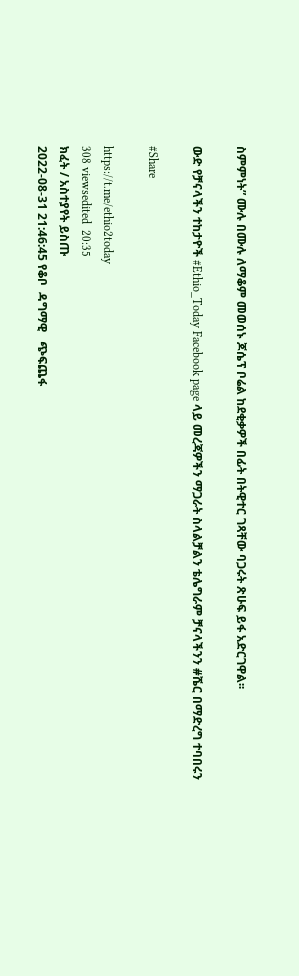ስምምነት” ሙሉ በሙሉ ለማቆም መወሰኑ ጆሴፕ ቦሬል ከደቂቃዎች በፊት በትዊተር ገጻቸው ባጋሩት ጽሁፍ ይፋ አድርገዋል፡፡

ውድ የቻናላችን ተከታዮች #Ethio_Today Facebook page ላይ መረጃዎችን ማጋራት ስላልቻልን ቴሌግራም ቻናላችንን #ሼር በማድረግ ተባበሩን

#Share

https://t.me/ethio2today
308 viewsedited  20:35
ክፈት / አስተያየት ይስጡ
2022-08-31 21:46:45 የቆቦ  ዳግማዊ   ጭፍጨፋ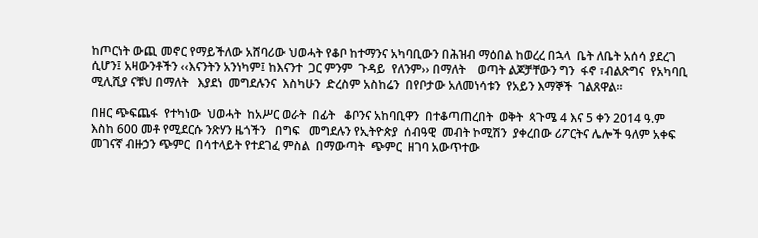ከጦርነት ውጪ መኖር የማይችለው አሸባሪው ህወሓት የቆቦ ከተማንና አካባቢውን በሕዝብ ማዕበል ከወረረ በኋላ  ቤት ለቤት አሰሳ ያደረገ ሲሆን፤ አዛውንቶችን ‹‹እናንትን አንነካም፤ ከእናንተ  ጋር ምንም  ጉዳይ  የለንም›› በማለት    ወጣት ልጆቻቸውን ግን  ፋኖ ፣ብልጽግና  የአካባቢ ሚሊሺያ ናቹህ በማለት   እያደነ  መግደሉንና  እስካሁን  ድረስም አስከሬን  በየቦታው አለመነሳቱን  የአይን እማኞች  ገልጸዋል።

በዘር ጭፍጨፋ  የተካነው  ህወሓት  ከአሥር ወራት  በፊት   ቆቦንና አከባቢዋን  በተቆጣጠረበት  ወቅት  ጳጉሜ 4 እና 5 ቀን 2014 ዓ.ም እስከ 600 መቶ የሚደርሱ ንጽሃን ዜጎችን   በግፍ   መግደሉን የኢትዮጵያ  ሰብዓዊ  መብት ኮሚሽን  ያቀረበው ሪፖርትና ሌሎች ዓለም አቀፍ  መገናኛ ብዙኃን ጭምር  በሳተላይት የተደገፈ ምስል  በማውጣት  ጭምር  ዘገባ አውጥተው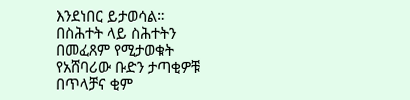እንደነበር ይታወሳል።
በስሕተት ላይ ስሕተትን በመፈጸም የሚታወቁት የአሸባሪው ቡድን ታጣቂዎቹ  በጥላቻና ቂም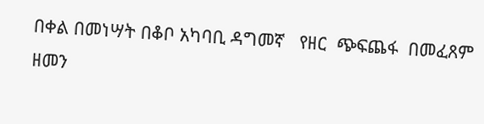በቀል በመነሣት በቆቦ አካባቢ ዳግመኛ   የዘር  ጭፍጨፋ  በመፈጸም  ዘመን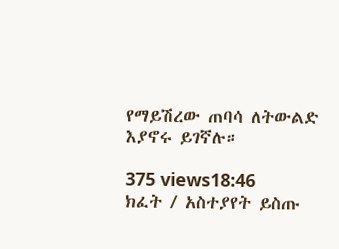የማይሽረው ጠባሳ ለትውልድ እያኖሩ ይገኛሉ።

375 views18:46
ክፈት / አስተያየት ይስጡ